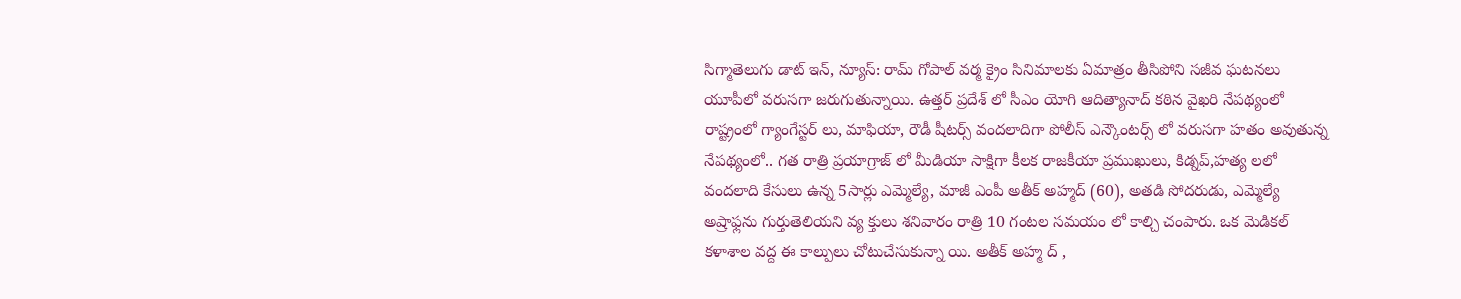సిగ్మాతెలుగు డాట్ ఇన్, న్యూస్: రామ్ గోపాల్ వర్మ క్రైం సినిమాలకు ఏమాత్రం తీసిపోని సజీవ ఘటనలు యూపీలో వరుసగా జరుగుతున్నాయి. ఉత్తర్ ప్రదేశ్ లో సీఎం యోగి ఆదిత్యానాద్ కఠిన వైఖరి నేపథ్యంలో రాష్ట్రంలో గ్యాంగేస్టర్ లు, మాఫియా, రౌడీ షీటర్స్ వందలాదిగా పోలీస్ ఎన్కౌంటర్స్ లో వరుసగా హతం అవుతున్న నేపథ్యంలో.. గత రాత్రి ప్రయాగ్రాజ్ లో మీడియా సాక్షిగా కీలక రాజకీయా ప్రముఖులు, కిడ్నప్,హత్య లలో వందలాది కేసులు ఉన్న 5సార్లు ఎమ్మెల్యే, మాజీ ఎంపీ అతీక్ అహ్మద్ (60), అతడి సోదరుడు, ఎమ్మెల్యే అష్రాఫ్లను గుర్తుతెలియని వ్య క్తులు శనివారం రాత్రి 10 గంటల సమయం లో కాల్చి చంపారు. ఒక మెడికల్ కళాశాల వద్ద ఈ కాల్పులు చోటుచేసుకున్నా యి. అతీక్ అహ్మ ద్ ,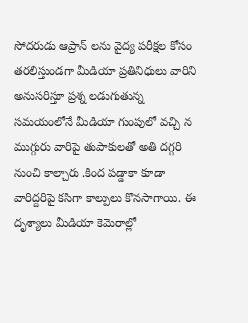సోదరుడు ఆప్రాన్ లను వైద్య పరీక్షల కోసం తరలిస్తుండగా మీడియా ప్రతినిధులు వారిని అనుసరిస్తూ ప్రశ్న లడుగుతున్న సమయంలోనే మీడియా గుంపులో వచ్చి న ముగ్గురు వారిపై తుపాకులతో అతి దగ్గరి నుంచి కాల్చారు .కింద పడ్డాకా కూడా వారిద్దరిపై కసిగా కాల్పులు కొనసాగాయి. ఈ దృశ్యాలు మీడియా కెమెరాల్లో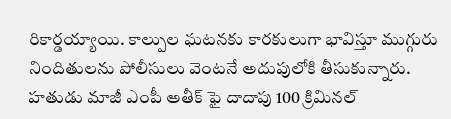రికార్డయ్యాయి. కాల్పుల ఘటనకు కారకులుగా భావిస్తూ ముగ్గురు నిందితులను పోలీసులు వెంటనే అదుపులోకి తీసుకున్నారు. హతుడు మాజీ ఎంపీ అతీక్ ఫై దాదాపు 100 క్రిమినల్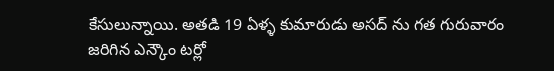కేసులున్నాయి. అతడి 19 ఏళ్ళ కుమారుడు అసద్ ను గత గురువారం జరిగిన ఎన్కౌం టర్లో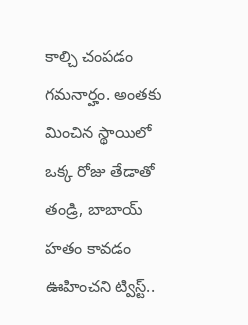కాల్చి చంపడం గమనార్హం. అంతకు మించిన స్థాయిలో ఒక్క రోజు తేడాతో తండ్రి, బాబాయ్ హతం కావడం ఊహించని ట్విస్ట్..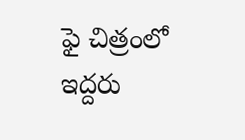ఫై చిత్రంలో ఇద్దరు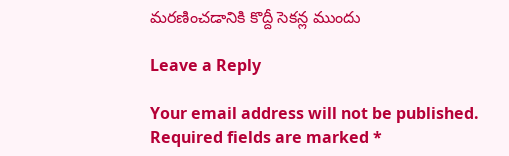మరణించడానికి కొద్దీ సెకన్ల ముందు

Leave a Reply

Your email address will not be published. Required fields are marked *